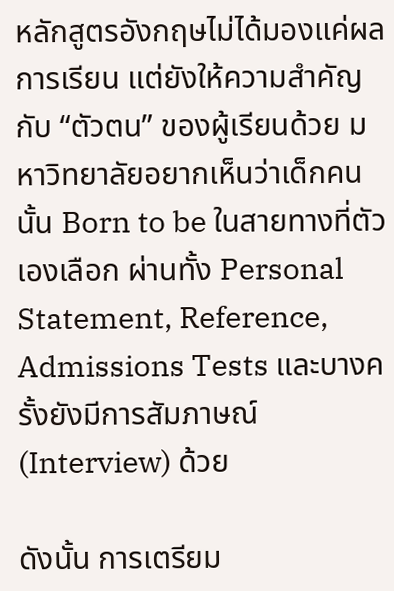หลักสูตรอังกฤษไม่ได้มองแค่ผลการเรียน แต่ยังให้ความสำคัญกับ “ตัวตน” ของผู้เรียนด้วย มหาวิทยาลัยอยากเห็นว่าเด็กคนนั้น Born to be ในสายทางที่ตัวเองเลือก ผ่านทั้ง Personal Statement, Reference, Admissions Tests และบางครั้งยังมีการสัมภาษณ์ (Interview) ด้วย

ดังนั้น การเตรียม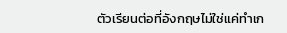ตัวเรียนต่อที่อังกฤษไม่ใช่แค่ทำเก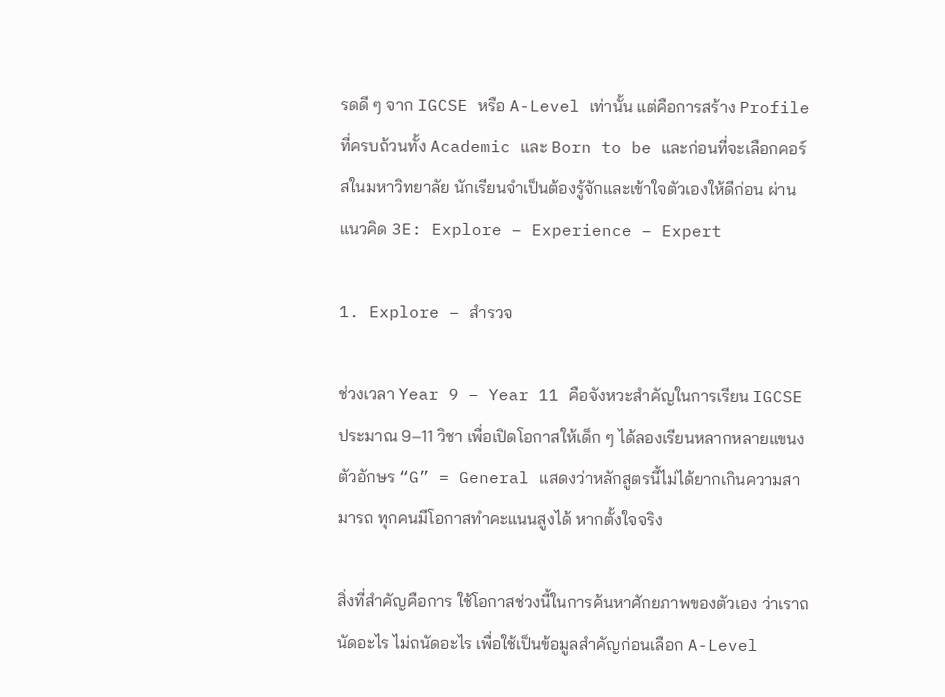รดดี ๆ จาก IGCSE หรือ A-Level เท่านั้น แต่คือการสร้าง Profile ที่ครบถ้วนทั้ง Academic และ Born to be และก่อนที่จะเลือกคอร์สในมหาวิทยาลัย นักเรียนจำเป็นต้องรู้จักและเข้าใจตัวเองให้ดีก่อน ผ่านแนวคิด 3E: Explore – Experience – Expert

1. Explore – สำรวจ

ช่วงเวลา Year 9 – Year 11 คือจังหวะสำคัญในการเรียน IGCSE ประมาณ 9–11 วิชา เพื่อเปิดโอกาสให้เด็ก ๆ ได้ลองเรียนหลากหลายแขนง ตัวอักษร “G” = General แสดงว่าหลักสูตรนี้ไม่ได้ยากเกินความสามารถ ทุกคนมีโอกาสทำคะแนนสูงได้ หากตั้งใจจริง

สิ่งที่สำคัญคือการ ใช้โอกาสช่วงนี้ในการค้นหาศักยภาพของตัวเอง ว่าเราถนัดอะไร ไม่ถนัดอะไร เพื่อใช้เป็นข้อมูลสำคัญก่อนเลือก A-Level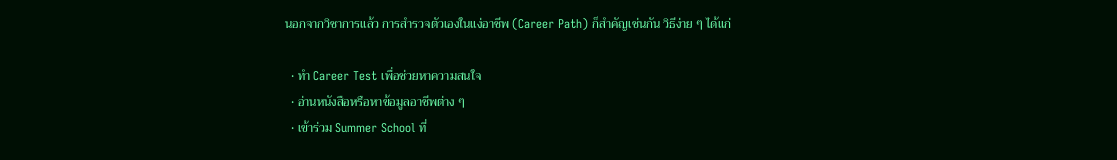นอกจากวิชาการแล้ว การสำรวจตัวเองในแง่อาชีพ (Career Path) ก็สำคัญเช่นกัน วิธีง่าย ๆ ได้แก่

  • ทำ Career Test เพื่อช่วยหาความสนใจ
  • อ่านหนังสือหรือหาข้อมูลอาชีพต่าง ๆ
  • เข้าร่วม Summer School ที่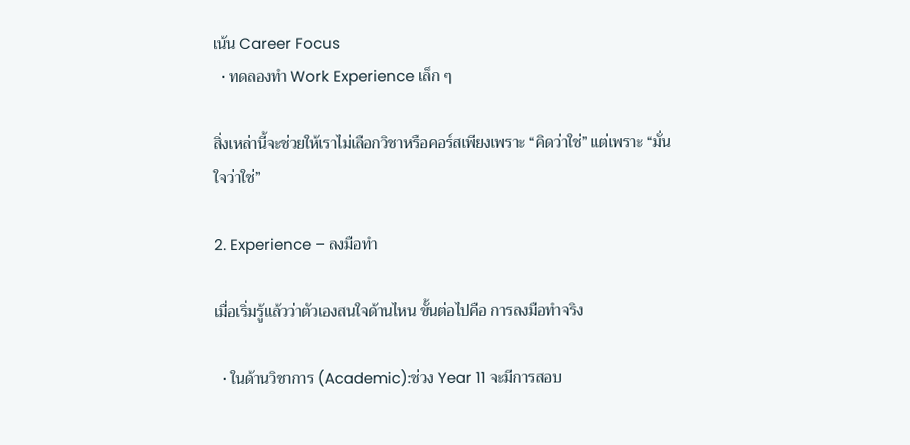เน้น Career Focus
  • ทดลองทำ Work Experience เล็ก ๆ

สิ่งเหล่านี้จะช่วยให้เราไม่เลือกวิชาหรือคอร์สเพียงเพราะ “คิดว่าใช่” แต่เพราะ “มั่นใจว่าใช่”

2. Experience – ลงมือทำ

เมื่อเริ่มรู้แล้วว่าตัวเองสนใจด้านไหน ขั้นต่อไปคือ การลงมือทำจริง

  • ในด้านวิชาการ (Academic):ช่วง Year 11 จะมีการสอบ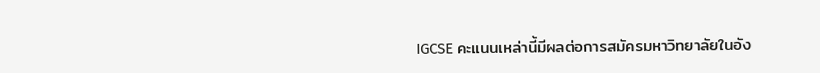IGCSE คะแนนเหล่านี้มีผลต่อการสมัครมหาวิทยาลัยในอัง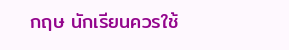กฤษ นักเรียนควรใช้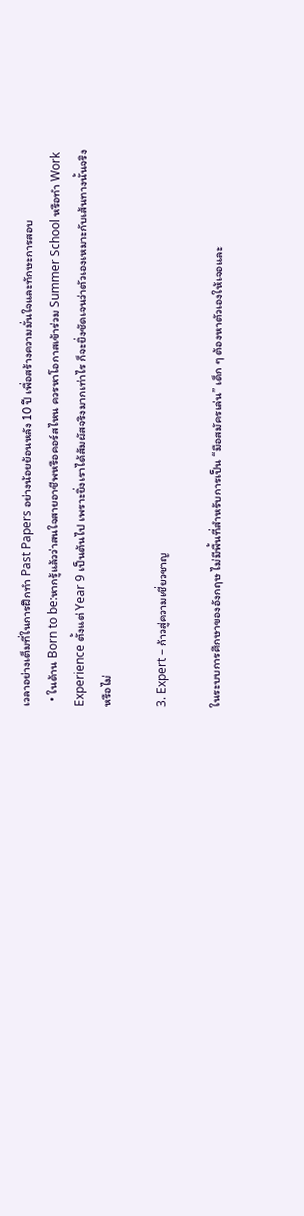เวลาอย่างเต็มที่ในการฝึกทำ Past Papers อย่างน้อยย้อนหลัง 10 ปี เพื่อสร้างความมั่นใจและทักษะการสอบ
  • ในด้าน Born to be:หากรู้แล้วว่าสนใจสายอาชีพหรือคอร์สไหน ควรหาโอกาสเข้าร่วม Summer School หรือทำ Work Experience ตั้งแต่ Year 9 เป็นต้นไป เพราะยิ่งเราได้สัมผัสจริงมากเท่าไร ก็จะยิ่งชัดเจนว่าตัวเองเหมาะกับเส้นทางนั้นจริงหรือไม่

3. Expert – ก้าวสู่ความเชี่ยวชาญ

ในระบบการศึกษาของอังกฤษ ไม่มีพื้นที่สำหรับการเป็น “มือสมัครเล่น” เด็ก ๆ ต้องหาตัวเองให้เจอและ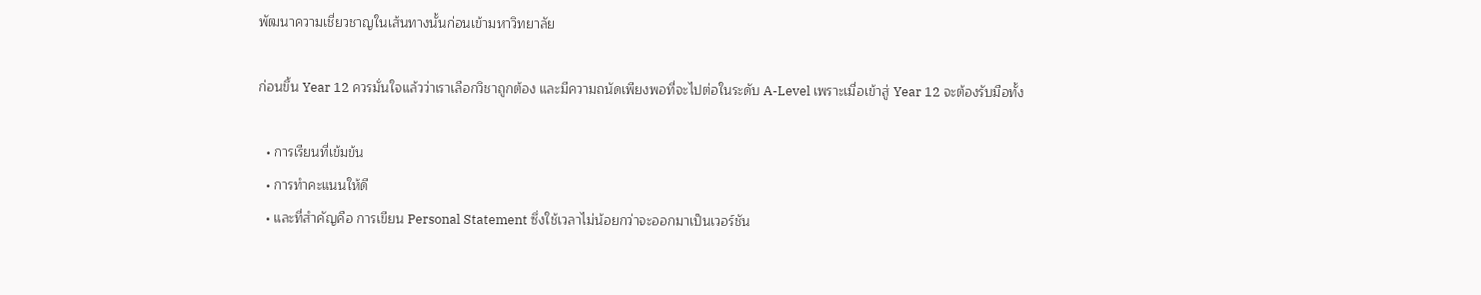พัฒนาความเชี่ยวชาญในเส้นทางนั้นก่อนเข้ามหาวิทยาลัย

ก่อนขึ้น Year 12 ควรมั่นใจแล้วว่าเราเลือกวิชาถูกต้อง และมีความถนัดเพียงพอที่จะไปต่อในระดับ A-Level เพราะเมื่อเข้าสู่ Year 12 จะต้องรับมือทั้ง

  • การเรียนที่เข้มข้น
  • การทำคะแนนให้ดี
  • และที่สำคัญคือ การเขียน Personal Statement ซึ่งใช้เวลาไม่น้อยกว่าจะออกมาเป็นเวอร์ชัน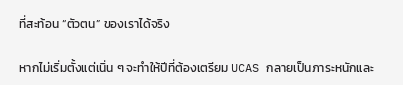ที่สะท้อน “ตัวตน” ของเราได้จริง

หากไม่เริ่มตั้งแต่เนิ่น ๆ จะทำให้ปีที่ต้องเตรียม UCAS กลายเป็นภาระหนักและ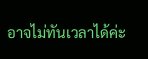อาจไม่ทันเวลาได้ค่ะ